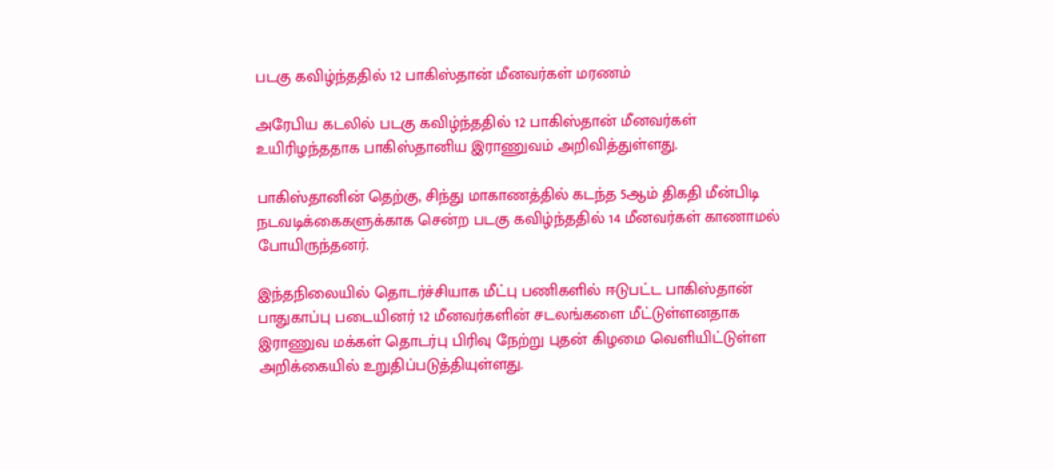படகு கவிழ்ந்ததில் 12 பாகிஸ்தான் மீனவர்கள் மரணம்

அரேபிய கடலில் படகு கவிழ்ந்ததில் 12 பாகிஸ்தான் மீனவர்கள் உயிரிழந்ததாக பாகிஸ்தானிய இராணுவம் அறிவித்துள்ளது.

பாகிஸ்தானின் தெற்கு, சிந்து மாகாணத்தில் கடந்த 5ஆம் திகதி மீன்பிடி நடவடிக்கைகளுக்காக சென்ற படகு கவிழ்ந்ததில் 14 மீனவர்கள் காணாமல் போயிருந்தனர்.

இந்தநிலையில் தொடர்ச்சியாக மீட்பு பணிகளில் ஈடுபட்ட பாகிஸ்தான் பாதுகாப்பு படையினர் 12 மீனவர்களின் சடலங்களை மீட்டுள்ளனதாக இராணுவ மக்கள் தொடர்பு பிரிவு நேற்று புதன் கிழமை வெளியிட்டுள்ள அறிக்கையில் உறுதிப்படுத்தியுள்ளது.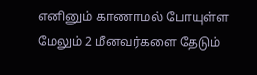எனினும் காணாமல் போயுள்ள மேலும் 2 மீனவர்களை தேடும்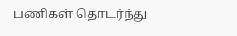பணிகள் தொடர்ந்து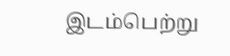இடம்பெற்று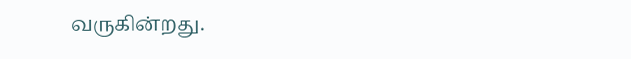வருகின்றது.